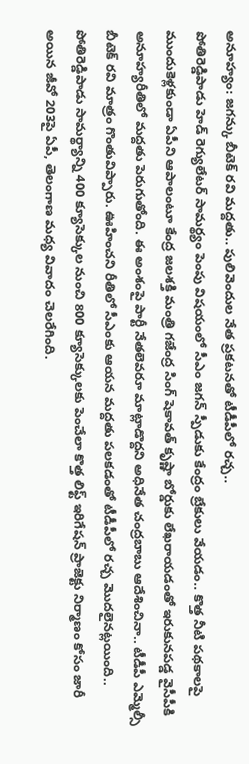అనూహ్యం: జగన్కు బీటెక్ రవి మద్దతు.. పులివెందుల నేత ప్రకటనతో టీడీపీలో రచ్చ..
పోతిరెడ్డిపాడు హెడ్ రెగ్యులేటర్ సామర్థ్యం పెంపు విషయంలో సీఎం జగన్ స్పీడుకు కేంద్రం బ్రేకులు వేయడం.. కొత్త నీటి పథకాలపై ముందుకెళ్లకుండా ఏపీని ఆపాలంటూ కేంద్ర జలశక్తి మంత్రి గజేంద్ర సింగ్ షెకావత్ కృష్ణా బోర్డుకు లేఖరాయడంతో ఇరుకునపడ్డ వైసీపీకి అనూహ్యరీతిలో మద్దతు పెరుగుతోంది. ఈ అంశంపై పార్టీ నేతలెవరూ మాట్లాడొద్దని అధినేత చంద్రబాబు ఆదేశించినా.. టీడీపీ ఎమ్మెల్సీ బీటెక్ రవి మాత్రం గొంతువిప్పారు. ఊహించని రీతిలో సీఎంకు ఆయన మద్దతు పలకడంతో టీడీపీలో రచ్చ మొదలైనట్లయింది..
పోతిరెడ్డిపాడు సామర్థ్యాన్ని 400 క్యూసెక్కుల నుంచి 800 క్యూసెక్కులకు పెంచేలా కొత్త లిఫ్ట్ ఇరిగేషన్ ప్రాజెక్టు నిర్మాణం కోసం జారీ అయిన జీవో 203పై ఏపీ, తెలంగాణ మధ్య వివాదం చెలరేగింది.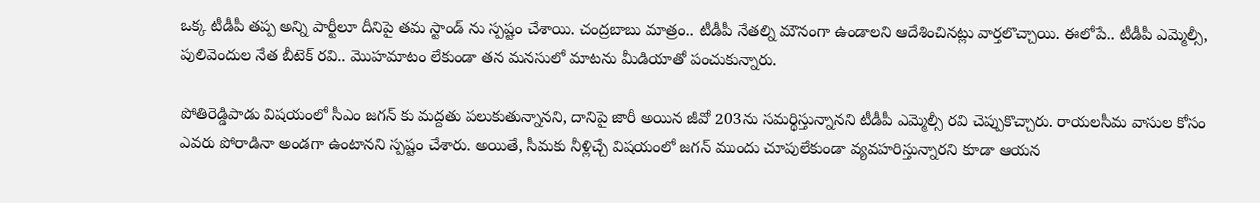ఒక్క టీడీపీ తప్ప అన్ని పార్టీలూ దీనిపై తమ స్టాండ్ ను స్పష్టం చేశాయి. చంద్రబాబు మాత్రం.. టీడీపీ నేతల్ని మౌనంగా ఉండాలని ఆదేశించినట్లు వార్తలొచ్చాయి. ఈలోపే.. టీడీపీ ఎమ్మెల్సీ, పులివెందుల నేత బీటెక్ రవి.. మొహమాటం లేకుండా తన మనసులో మాటను మీడియాతో పంచుకున్నారు.

పోతిరెడ్డిపాడు విషయంలో సీఎం జగన్ కు మద్దతు పలుకుతున్నానని, దానిపై జారీ అయిన జీవో 203ను సమర్థిస్తున్నానని టీడీపీ ఎమ్మెల్సీ రవి చెప్పుకొచ్చారు. రాయలసీమ వాసుల కోసం ఎవరు పోరాడినా అండగా ఉంటానని స్పష్టం చేశారు. అయితే, సీమకు నీళ్లిచ్చే విషయంలో జగన్ ముందు చూపులేకుండా వ్యవహరిస్తున్నారని కూడా ఆయన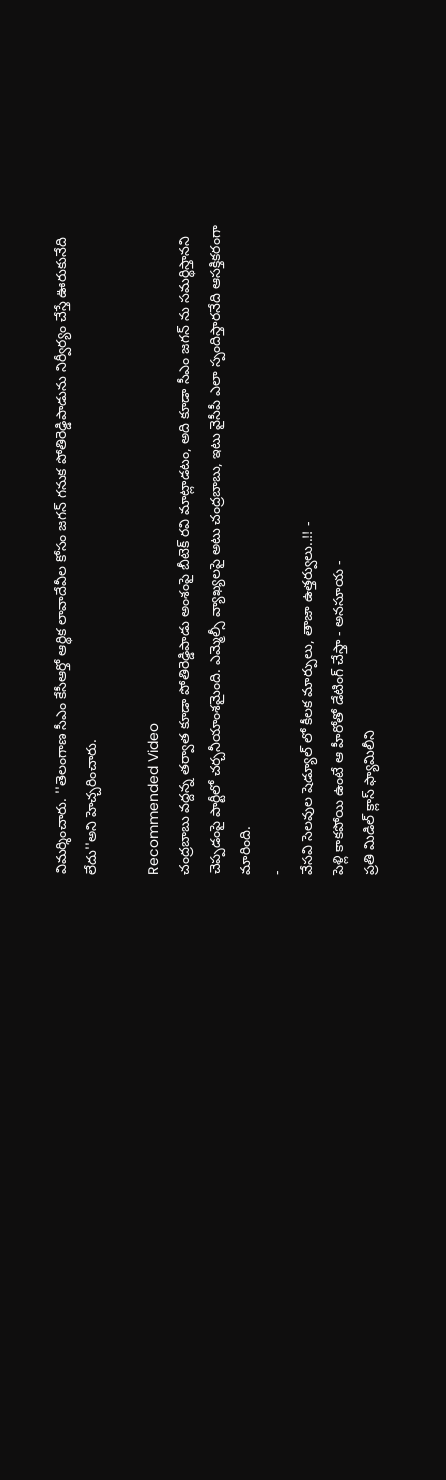విమర్శించారు. ''తెలంగాణ సీఎం కేసీఆర్తో ఆర్థిక లావాదేవీల కోసం జగన్ గనుక పోతిరెడ్డిపాడును నిర్వీర్యం చేస్తే ఊరుకునేది లేదు''అని హెచ్చరించారు.

Recommended Video
చంద్రబాబు వద్దన్న తర్వాత కూడా పోతిరెడ్డిపాడు అంశంపై బీటెక్ రవి మాట్లాడటం, అది కూడా సీఎం జగన్ ను సమర్థిస్తానని చెప్పడంపై పార్టీలో చర్చనీయాంశమైంది. ఎమ్మెల్సీ వ్యాఖ్యలపై అటు చంద్రబాబు, ఇటు వైసీపీ ఎలా స్పందిస్తారనేది ఆసక్తికరంగా మారింది.
-
వేసవి సెలవుల షెడ్యూల్ లో కీలక మార్పులు, తాజా ఉత్తర్వులు..!! -
పెళ్లి కాకపోయి ఉంటే ఆ హీరోతో డేటింగ్ చేస్తా - అనసూయ -
ప్రతి మిడిల్ క్లాస్ ఫ్యామిలీని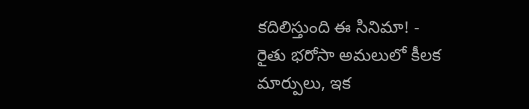కదిలిస్తుంది ఈ సినిమా! -
రైతు భరోసా అమలులో కీలక మార్పులు, ఇక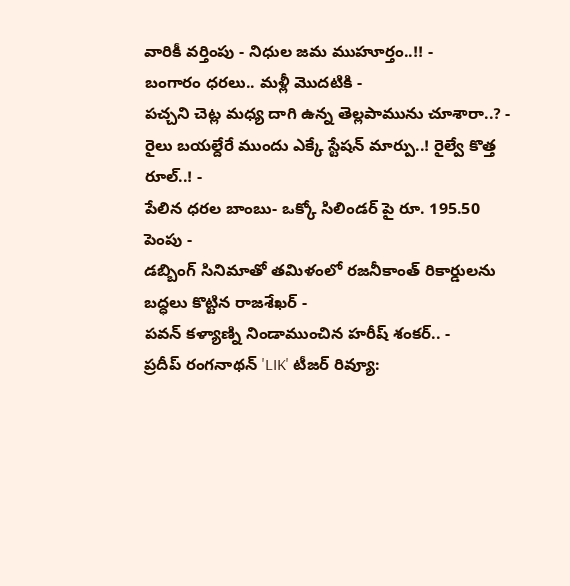వారికీ వర్తింపు - నిధుల జమ ముహూర్తం..!! -
బంగారం ధరలు.. మళ్లీ మొదటికి -
పచ్చని చెట్ల మధ్య దాగి ఉన్న తెల్లపామును చూశారా..? -
రైలు బయల్దేరే ముందు ఎక్కే స్టేషన్ మార్పు..! రైల్వే కొత్త రూల్..! -
పేలిన ధరల బాంబు- ఒక్కో సిలిండర్ పై రూ. 195.50 పెంపు -
డబ్బింగ్ సినిమాతో తమిళంలో రజనీకాంత్ రికార్డులను బద్ధలు కొట్టిన రాజశేఖర్ -
పవన్ కళ్యాణ్ని నిండాముంచిన హరీష్ శంకర్.. -
ప్రదీప్ రంగనాథన్ 'LIK' టీజర్ రివ్యూ: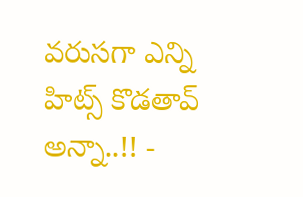వరుసగా ఎన్ని హిట్స్ కొడతావ్ అన్నా..!! -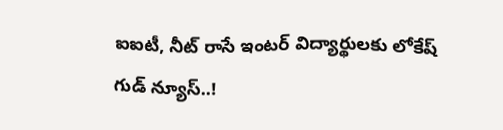ఐఐటీ, నీట్ రాసే ఇంటర్ విద్యార్థులకు లోకేష్ గుడ్ న్యూస్..!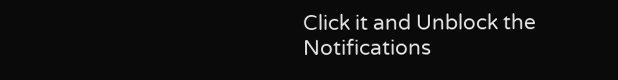Click it and Unblock the Notifications